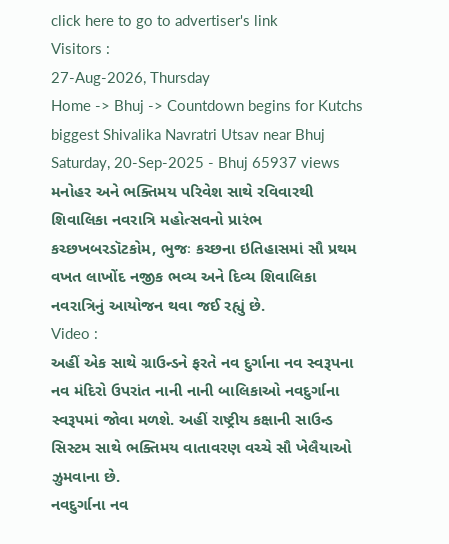click here to go to advertiser's link
Visitors :
27-Aug-2026, Thursday
Home -> Bhuj -> Countdown begins for Kutchs biggest Shivalika Navratri Utsav near Bhuj
Saturday, 20-Sep-2025 - Bhuj 65937 views
મનોહર અને ભક્તિમય પરિવેશ સાથે રવિવારથી શિવાલિકા નવરાત્રિ મહોત્સવનો પ્રારંભ
કચ્છખબરડૉટકોમ, ભુજઃ કચ્છના ઇતિહાસમાં સૌ પ્રથમ વખત લાખોંદ નજીક ભવ્ય અને દિવ્ય શિવાલિકા નવરાત્રિનું આયોજન થવા જઈ રહ્યું છે.
Video :
અહીં એક સાથે ગ્રાઉન્ડને ફરતે નવ દુર્ગાના નવ સ્વરૂપના નવ મંદિરો ઉપરાંત નાની નાની બાલિકાઓ નવદુર્ગાના સ્વરૂપમાં જોવા મળશે. અહીં રાષ્ટ્રીય કક્ષાની સાઉન્ડ સિસ્ટમ સાથે ભક્તિમય વાતાવરણ વચ્ચે સૌ ખેલૈયાઓ ઝુમવાના છે.
નવદુર્ગાના નવ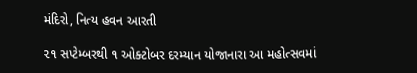મંદિરો, નિત્ય હવન આરતી

૨૧ સપ્ટેમ્બરથી ૧ ઓક્ટોબર દરમ્યાન યોજાનારા આ મહોત્સવમાં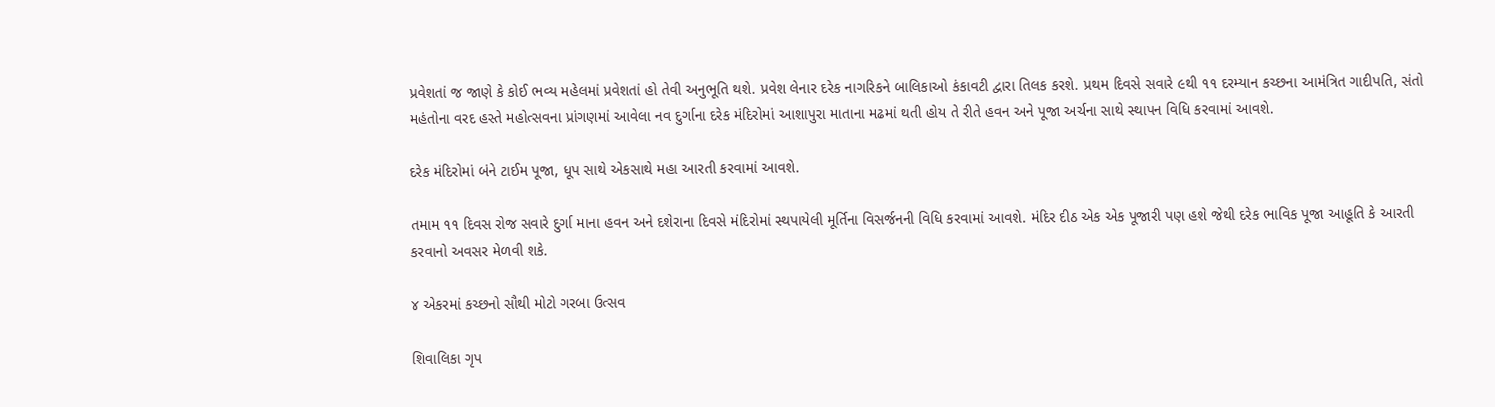પ્રવેશતાં જ જાણે કે કોઈ ભવ્ય મહેલમાં પ્રવેશતાં હો તેવી અનુભૂતિ થશે. પ્રવેશ લેનાર દરેક નાગરિકને બાલિકાઓ કંકાવટી દ્વારા તિલક કરશે. પ્રથમ દિવસે સવારે ૯થી ૧૧ દરમ્યાન કચ્છના આમંત્રિત ગાદીપતિ, સંતો મહંતોના વરદ હસ્તે મહોત્સવના પ્રાંગણમાં આવેલા નવ દુર્ગાના દરેક મંદિરોમાં આશાપુરા માતાના મઢમાં થતી હોય તે રીતે હવન અને પૂજા અર્ચના સાથે સ્થાપન વિધિ કરવામાં આવશે.

દરેક મંદિરોમાં બંને ટાઈમ પૂજા, ધૂપ સાથે એકસાથે મહા આરતી કરવામાં આવશે.

તમામ ૧૧ દિવસ રોજ સવારે દુર્ગા માના હવન અને દશેરાના દિવસે મંદિરોમાં સ્થપાયેલી મૂર્તિના વિસર્જનની વિધિ કરવામાં આવશે. મંદિર દીઠ એક એક પૂજારી પણ હશે જેથી દરેક ભાવિક પૂજા આહૂતિ કે આરતી કરવાનો અવસર મેળવી શકે.

૪ એકરમાં કચ્છનો સૌથી મોટો ગરબા ઉત્સવ

શિવાલિકા ગૃપ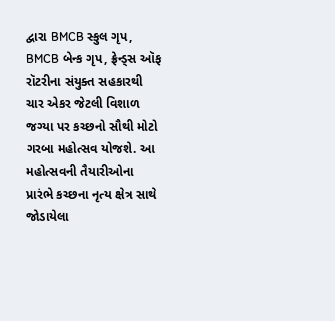દ્વારા BMCB સ્કુલ ગૃપ, BMCB બેન્ક ગૃપ, ફ્રેન્ડ્સ ઑફ રૉટરીના સંયુક્ત સહકારથી ચાર એકર જેટલી વિશાળ જગ્યા પર કચ્છનો સૌથી મોટો ગરબા મહોત્સવ યોજશે. આ મહોત્સવની તૈયારીઓના પ્રારંભે કચ્છના નૃત્ય ક્ષેત્ર સાથે જોડાયેલા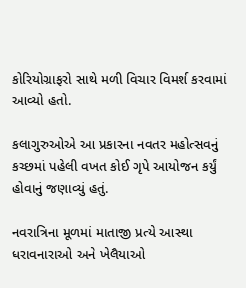કોરિયોગ્રાફરો સાથે મળી વિચાર વિમર્શ કરવામાં આવ્યો હતો.

કલાગુરુઓએ આ પ્રકારના નવતર મહોત્સવનું કચ્છમાં પહેલી વખત કોઈ ગૃપે આયોજન કર્યું હોવાનું જણાવ્યું હતું.

નવરાત્રિના મૂળમાં માતાજી પ્રત્યે આસ્થા ધરાવનારાઓ અને ખેલૈયાઓ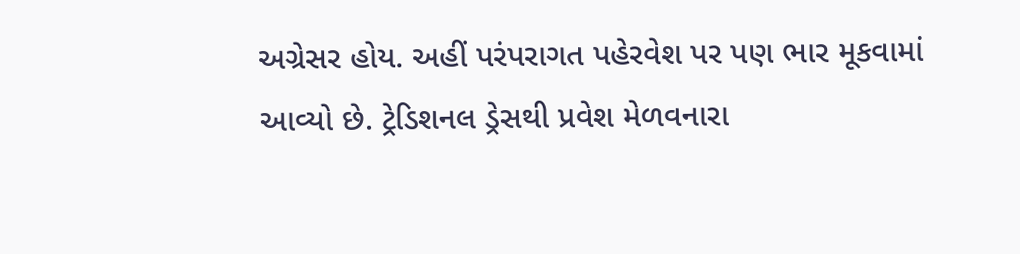અગ્રેસર હોય. અહીં પરંપરાગત પહેરવેશ પર પણ ભાર મૂકવામાં આવ્યો છે. ટ્રેડિશનલ ડ્રેસથી પ્રવેશ મેળવનારા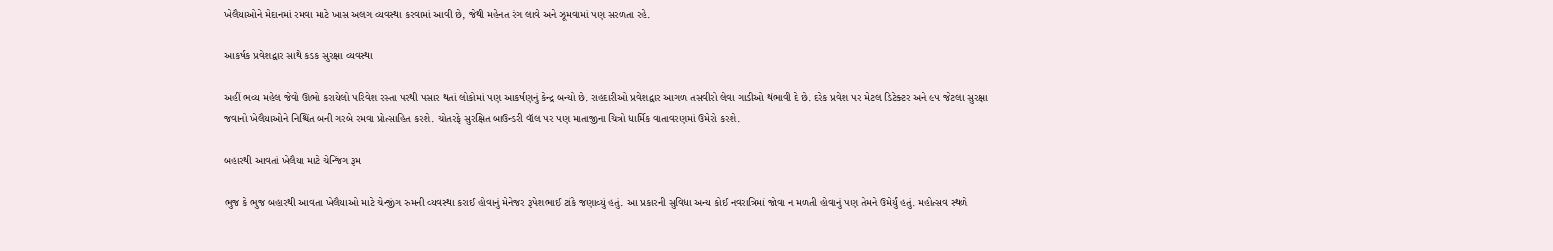ખેલૈયાઓને મેદાનમાં રમવા માટે ખાસ અલગ વ્યવસ્થા કરવામાં આવી છે, જેથી મહેનત રંગ લાવે અને ઝૂમવામાં પણ સરળતા રહે.

આકર્ષક પ્રવેશદ્વાર સાથે કડક સુરક્ષા વ્યવસ્થા

અહીં ભવ્ય મહેલ જેવો ઊભો કરાયેલો પરિવેશ રસ્તા પરથી પસાર થતાં લોકોમાં પણ આકર્ષણનું કેન્દ્ર બન્યો છે. રાહદારીઓ પ્રવેશદ્વાર આગળ તસવીરો લેવા ગાડીઓ થંભાવી દે છે. દરેક પ્રવેશ પર મેટલ ડિટેક્ટર અને ૯૫ જેટલા સુરક્ષા જવાનો ખેલૈયાઓને નિશ્ચિંત બની ગરબે રમવા પ્રોત્સાહિત કરશે. ચોતરફે સુરક્ષિત બાઉન્ડરી વૉલ પર પણ માતાજીના ચિત્રો ધાર્મિક વાતાવરણમાં ઉમેરો કરશે.

બહારથી આવતાં ખેલૈયા માટે ચેન્જિંગ રૂમ

ભુજ કે ભુજ બહારથી આવતા ખેલૈયાઓ માટે ચેન્જીંગ રુમની વ્યવસ્થા કરાઈ હોવાનું મેનેજર રૂપેશભાઈ ટાંકે જણાવ્યું હતું. આ પ્રકારની સુવિધા અન્ય કોઈ નવરાત્રિમાં જોવા ન મળતી હોવાનું પણ તેમને ઉમેર્યું હતું. મહોત્સવ સ્થળે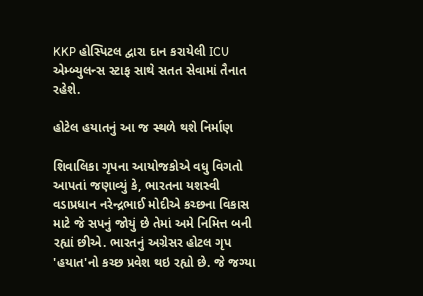KKP હોસ્પિટલ દ્વારા દાન કરાયેલી ICU એમ્બ્યુલન્સ સ્ટાફ સાથે સતત સેવામાં તૈનાત રહેશે.

હોટેલ હયાતનું આ જ સ્થળે થશે નિર્માણ

શિવાલિકા ગૃપના આયોજકોએ વધુ વિગતો આપતાં જણાવ્યું કે, ભારતના યશસ્વી વડાપ્રધાન નરેન્દ્રભાઈ મોદીએ કચ્છના વિકાસ માટે જે સપનું જોયું છે તેમાં અમે નિમિત્ત બની રહ્યાં છીએ. ભારતનું અગ્રેસર હોટલ ગૃપ 'હયાત'નો કચ્છ પ્રવેશ થઇ રહ્યો છે. જે જગ્યા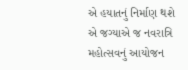એ હયાતનું નિર્માણ થશે એ જગ્યાએ જ નવરાત્રિ મહોત્સવનું આયોજન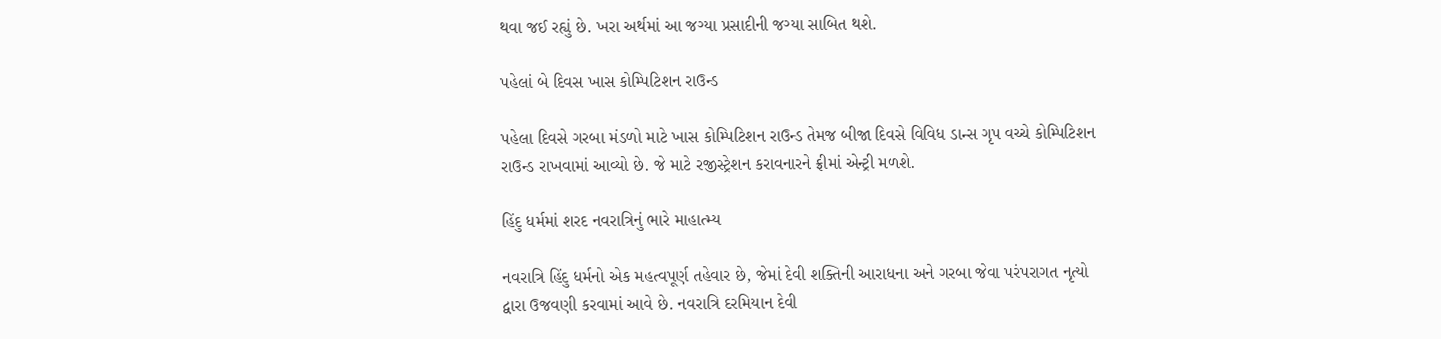થવા જઈ રહ્યું છે. ખરા અર્થમાં આ જગ્યા પ્રસાદીની જગ્યા સાબિત થશે.

પહેલાં બે દિવસ ખાસ કોમ્પિટિશન રાઉન્ડ

પહેલા દિવસે ગરબા મંડળો માટે ખાસ કોમ્પિટિશન રાઉન્ડ તેમજ બીજા દિવસે વિવિધ ડાન્સ ગૃપ વચ્ચે કોમ્પિટિશન રાઉન્ડ રાખવામાં આવ્યો છે. જે માટે રજીસ્ટ્રેશન કરાવનારને ફ્રીમાં એન્ટ્રી મળશે.

હિંદુ ધર્મમાં શરદ નવરાત્રિનું ભારે માહાત્મ્ય

નવરાત્રિ હિંદુ ધર્મનો એક મહત્વપૂર્ણ તહેવાર છે, જેમાં દેવી શક્તિની આરાધના અને ગરબા જેવા પરંપરાગત નૃત્યો દ્વારા ઉજવણી કરવામાં આવે છે. નવરાત્રિ દરમિયાન દેવી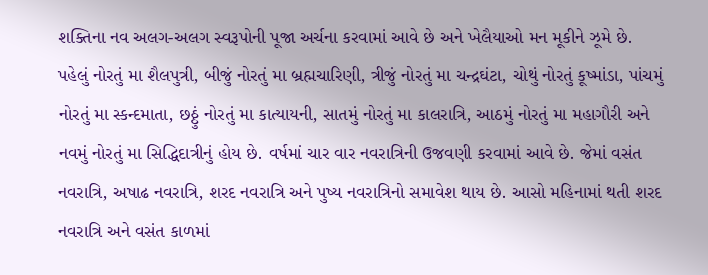શક્તિના નવ અલગ-અલગ સ્વરૂપોની પૂજા અર્ચના કરવામાં આવે છે અને ખેલૈયાઓ મન મૂકીને ઝૂમે છે. પહેલું નોરતું મા શૈલપુત્રી, બીજું નોરતું મા બ્રહ્મચારિણી, ત્રીજું નોરતું મા ચન્દ્રઘંટા, ચોથું નોરતું કૂષ્માંડા, પાંચમું નોરતું મા સ્કન્દમાતા, છઠ્ઠું નોરતું મા કાત્યાયની, સાતમું નોરતું મા કાલરાત્રિ, આઠમું નોરતું મા મહાગૌરી અને નવમું નોરતું મા સિદ્ધિદાત્રીનું હોય છે. વર્ષમાં ચાર વાર નવરાત્રિની ઉજવણી કરવામાં આવે છે. જેમાં વસંત નવરાત્રિ, અષાઢ નવરાત્રિ, શરદ નવરાત્રિ અને પુષ્ય નવરાત્રિનો સમાવેશ થાય છે. આસો મહિનામાં થતી શરદ નવરાત્રિ અને વસંત કાળમાં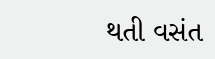થતી વસંત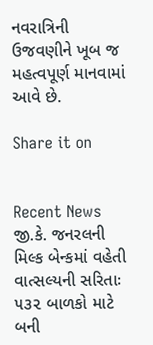નવરાત્રિની ઉજવણીને ખૂબ જ મહત્વપૂર્ણ માનવામાં આવે છે.

Share it on


Recent News
જી.કે. જનરલની મિલ્ક બેન્કમાં વહેતી વાત્સલ્યની સરિતાઃ ૫૩૨ બાળકો માટે બની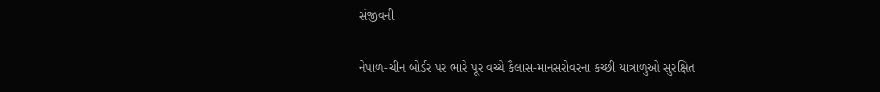સંજીવની

નેપાળ-ચીન બોર્ડર પર ભારે પૂર વચ્ચે કૈલાસ-માનસરોવરના કચ્છી યાત્રાળુઓ સુરક્ષિત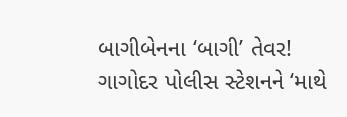બાગીબેનના ‘બાગી’ તેવર! ગાગોદર પોલીસ સ્ટેશનને ‘માથે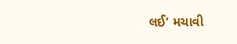લઈ’ મચાવી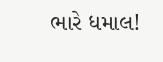ભારે ધમાલ!